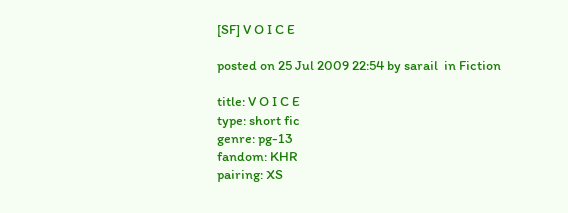[SF] V O I C E

posted on 25 Jul 2009 22:54 by sarail  in Fiction

title: V O I C E
type: short fic
genre: pg-13
fandom: KHR
pairing: XS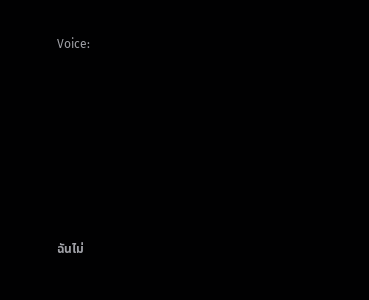Voice:








ฉันไม่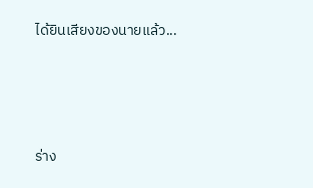ได้ยินเสียงของนายแล้ว...





ร่าง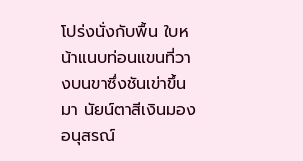โปร่งนั่งกับพื้น ใบหน้าแนบท่อนแขนที่วางบนขาซึ่งชันเข่าขึ้นมา นัยน์ตาสีเงินมองอนุสรณ์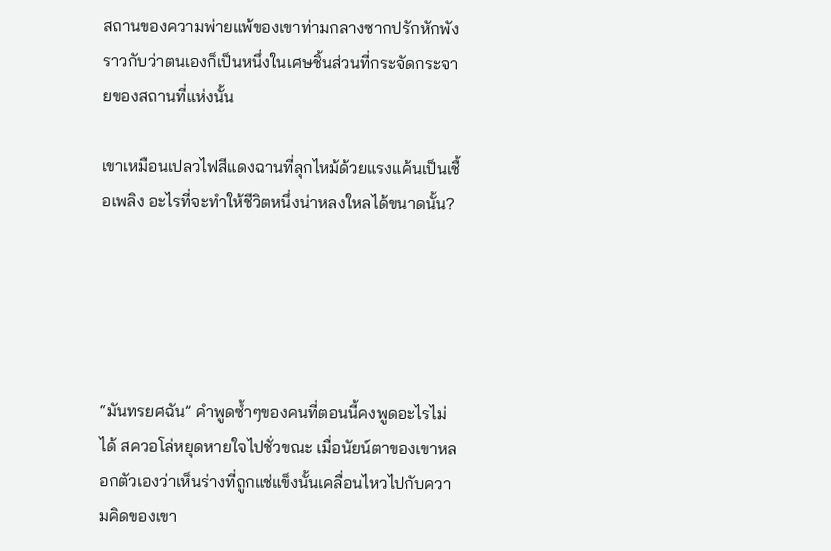สถานของความพ่ายแพ้ของเขาท่ามกลางซากปรักหักพัง ราวกับว่าตนเองก็เป็นหนึ่งในเศษชิ้นส่วนที่กระจัดกระจายของสถานที่แห่งนั้น

เขาเหมือนเปลวไฟสีแดงฉานที่ลุกไหม้ด้วยแรงแค้นเป็นเชื้อเพลิง อะไรที่จะทำให้ชีวิตหนึ่งน่าหลงใหลได้ขนาดนั้น?





“มันทรยศฉัน” คำพูดซ้ำๆของคนที่ตอนนี้คงพูดอะไรไม่ได้ สควอโล่หยุดหายใจไปชั่วขณะ เมื่อนัยน์ตาของเขาหลอกตัวเองว่าเห็นร่างที่ถูกแช่แข็งนั้นเคลื่อนไหวไปกับความคิดของเขา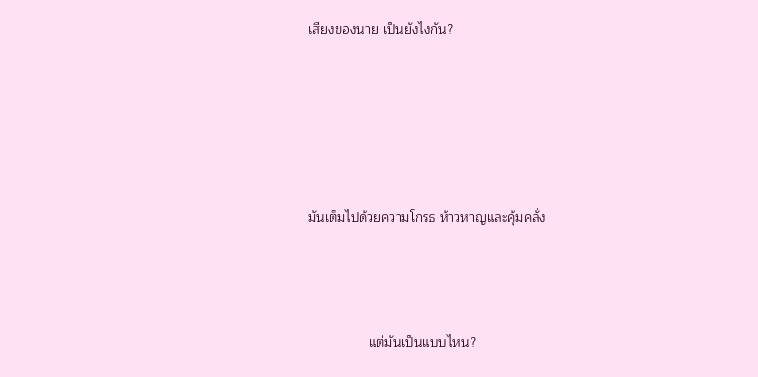เสียงของนาย เป็นยังไงกัน?





มันเต็มไปด้วยความโกรธ ห้าวหาญและคุ้มคลั่ง



                แต่มันเป็นแบบไหน?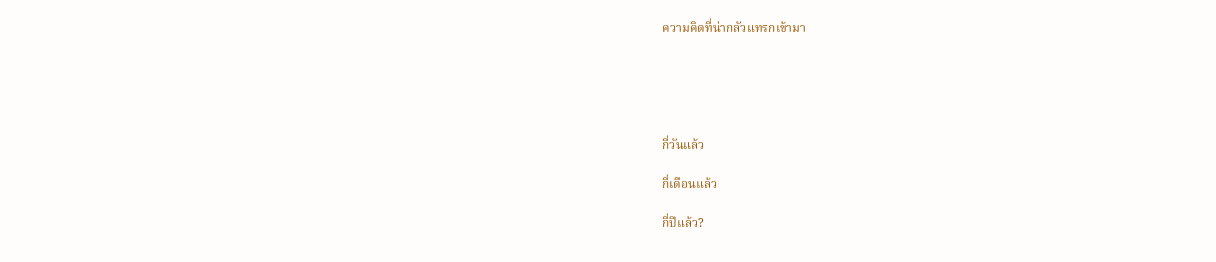ความคิดที่น่ากลัวแทรกเข้ามา





กี่วันแล้ว

กี่เดือนแล้ว

กี่ปีแล้ว?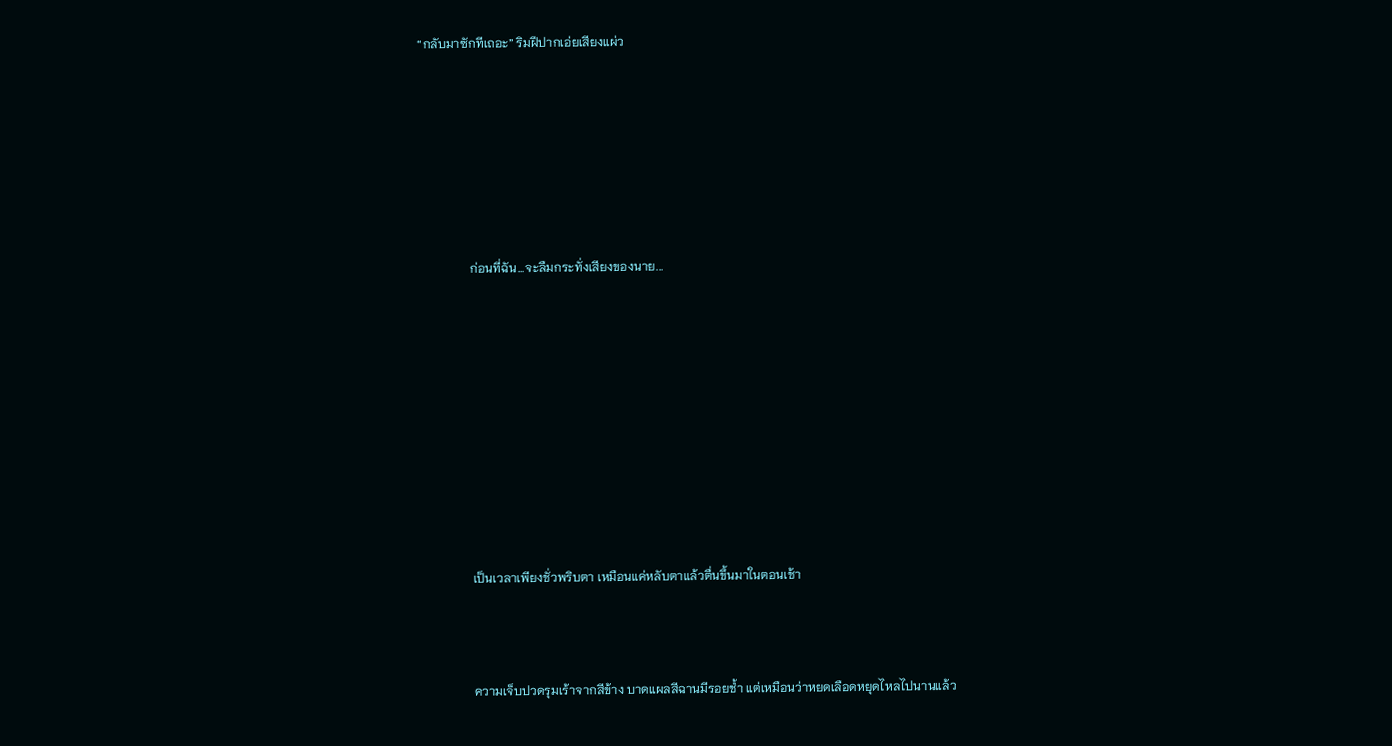“กลับมาซักทีเถอะ” ริมฝีปากเอ่ยเสียงแผ่ว







                ก่อนที่ฉัน...จะลืมกระทั่งเสียงของนาย...










                เป็นเวลาเพียงชั่วพริบตา เหมือนแค่หลับตาแล้วตื่นขึ้นมาในตอนเช้า



                ความเจ็บปวดรุมเร้าจากสีข้าง บาดแผลสีฉานมีรอยช้ำ แต่เหมือนว่าหยดเลือดหยุดไหลไปนานแล้ว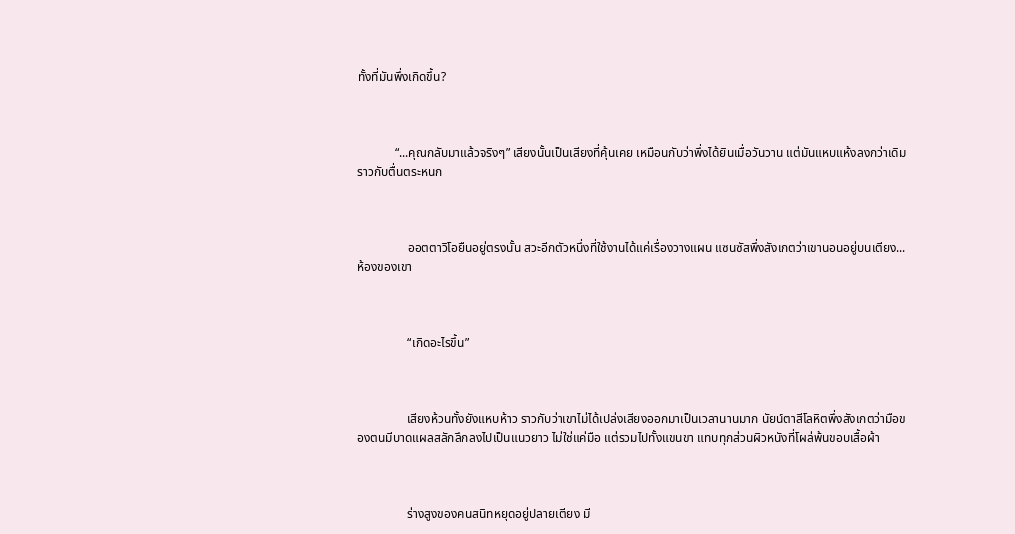ทั้งที่มันพึ่งเกิดขึ้น?



            “...คุณกลับมาแล้วจริงๆ” เสียงนั้นเป็นเสียงที่คุ้นเคย เหมือนกับว่าพึ่งได้ยินเมื่อวันวาน แต่มันแหบแห้งลงกว่าเดิมราวกับตื่นตระหนก



                ออตตาวิโอยืนอยู่ตรงนั้น สวะอีกตัวหนึ่งที่ใช้งานได้แค่เรื่องวางแผน แซนซัสพึ่งสังเกตว่าเขานอนอยู่บนเตียง...ห้องของเขา



                “เกิดอะไรขึ้น”



                เสียงห้วนทั้งยังแหบห้าว ราวกับว่าเขาไม่ได้เปล่งเสียงออกมาเป็นเวลานานมาก นัยน์ตาสีโลหิตพึ่งสังเกตว่ามือของตนมีบาดแผลสลักลึกลงไปเป็นแนวยาว ไม่ใช่แค่มือ แต่รวมไปทั้งแขนขา แทบทุกส่วนผิวหนังที่โผล่พ้นขอบเสื้อผ้า



                ร่างสูงของคนสนิทหยุดอยู่ปลายเตียง มี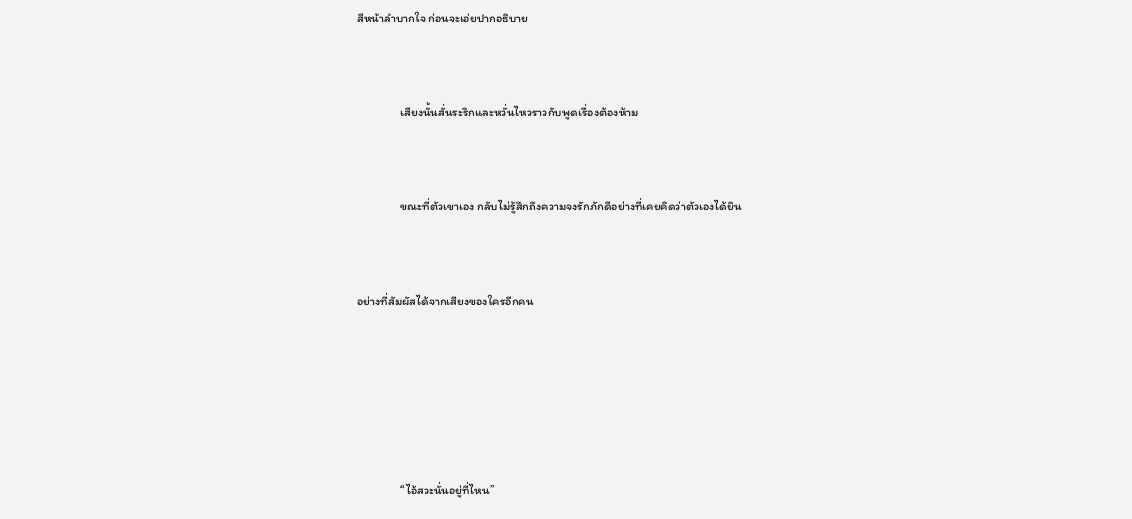สีหน้าลำบากใจ ก่อนจะเอ่ยปากอธิบาย



                เสียงนั้นสั่นระริกและหวั่นไหวราวกับพูดเรื่องต้องห้าม



                ขณะที่ตัวเขาเอง กลับไม่รู้สึกถึงความจงรักภักดีอย่างที่เคยคิดว่าตัวเองได้ยิน



อย่างที่สัมผัสได้จากเสียงของใครอีกคน







                “ไอ้สวะนั่นอยู่ที่ไหน”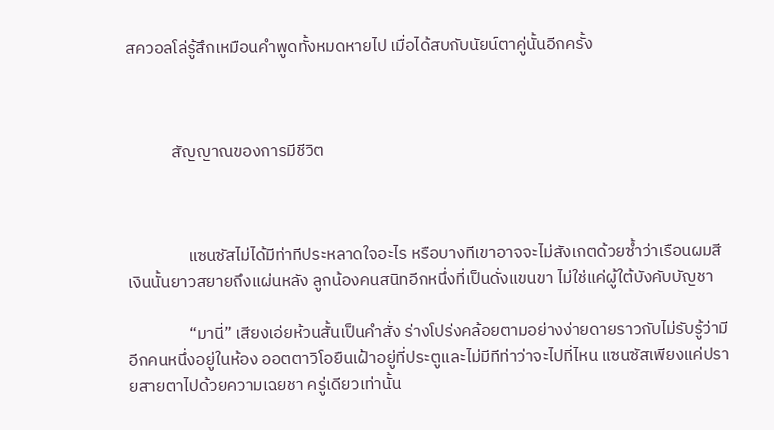สควอลโล่รู้สึกเหมือนคำพูดทั้งหมดหายไป เมื่อได้สบกับนัยน์ตาคู่นั้นอีกครั้ง



            สัญญาณของการมีชีวิต



                แซนซัสไม่ได้มีท่าทีประหลาดใจอะไร หรือบางทีเขาอาจจะไม่สังเกตด้วยซ้ำว่าเรือนผมสีเงินนั้นยาวสยายถึงแผ่นหลัง ลูกน้องคนสนิทอีกหนึ่งที่เป็นดั่งแขนขา ไม่ใช่แค่ผู้ใต้บังคับบัญชา

                “มานี่” เสียงเอ่ยห้วนสั้นเป็นคำสั่ง ร่างโปร่งคล้อยตามอย่างง่ายดายราวกับไม่รับรู้ว่ามีอีกคนหนึ่งอยู่ในห้อง ออตตาวิโอยืนเฝ้าอยู่ที่ประตูและไม่มีทีท่าว่าจะไปที่ไหน แซนซัสเพียงแค่ปรายสายตาไปด้วยความเฉยชา ครู่เดียวเท่านั้น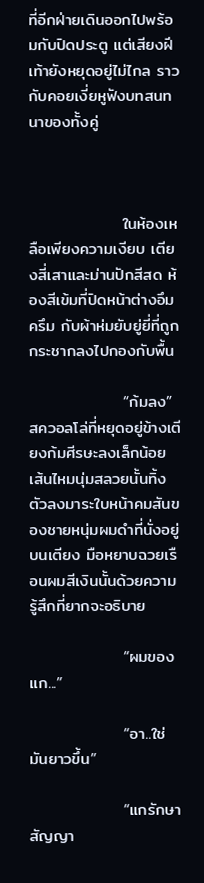ที่อีกฝ่ายเดินออกไปพร้อมกับปิดประตู แต่เสียงฝีเท้ายังหยุดอยู่ไม่ไกล ราวกับคอยเงี่ยหูฟังบทสนทนาของทั้งคู่



                ในห้องเหลือเพียงความเงียบ เตียงสี่เสาและม่านปักสีสด ห้องสีเข้มที่ปิดหน้าต่างอึมครึม กับผ้าห่มยับยู่ยี่ที่ถูกกระชากลงไปกองกับพื้น

                “ก้มลง” สควอลโล่ที่หยุดอยู่ข้างเตียงก้มศีรษะลงเล็กน้อย เส้นไหมนุ่มสลวยนั้นทิ้งตัวลงมาระใบหน้าคมสันของชายหนุ่มผมดำที่นั่งอยู่บนเตียง มือหยาบฉวยเรือนผมสีเงินนั้นด้วยความรู้สึกที่ยากจะอธิบาย

                “ผมของแก...”

                “อา..ใช่ มันยาวขึ้น”

                “แกรักษาสัญญา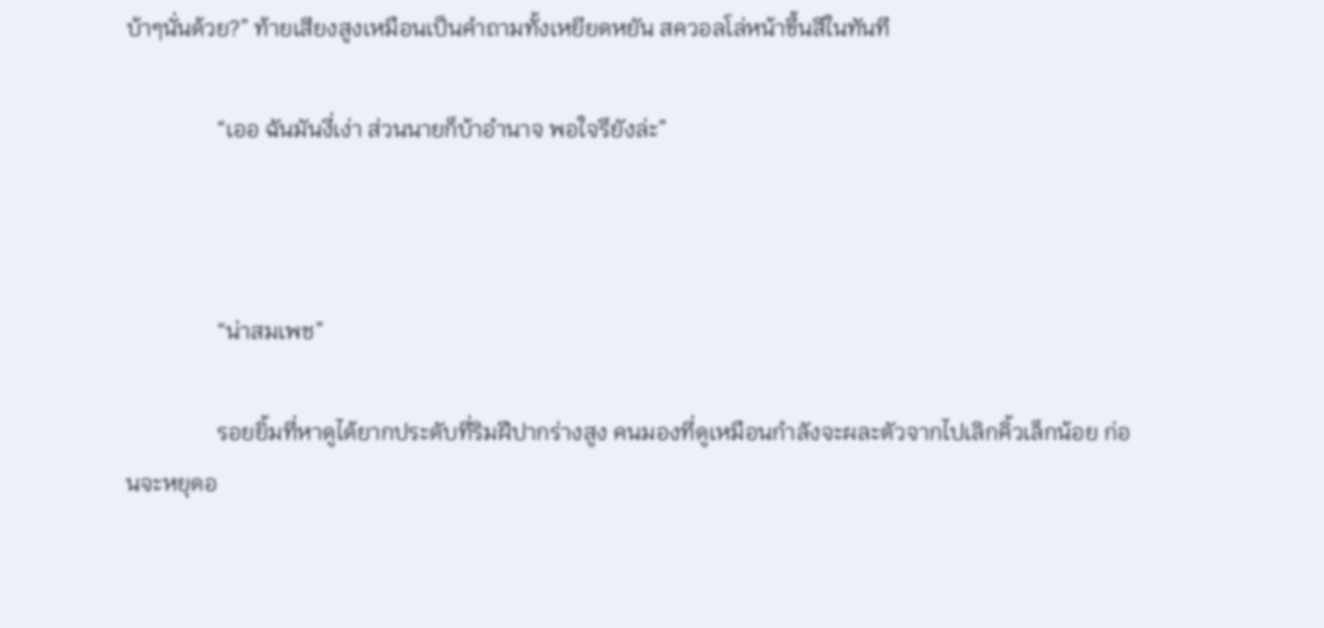บ้าๆนั่นด้วย?” ท้ายเสียงสูงเหมือนเป็นคำถามทั้งเหยียดหยัน สควอลโล่หน้าขึ้นสีในทันที

                “เออ ฉันมันงี่เง่า ส่วนนายก็บ้าอำนาจ พอใจรึยังล่ะ”



                “น่าสมเพช”

                รอยยิ้มที่หาดูได้ยากประดับที่ริมฝีปากร่างสูง คนมองที่ดูเหมือนกำลังจะผละตัวจากไปเลิกคิ้วเล็กน้อย ก่อนจะหยุดอ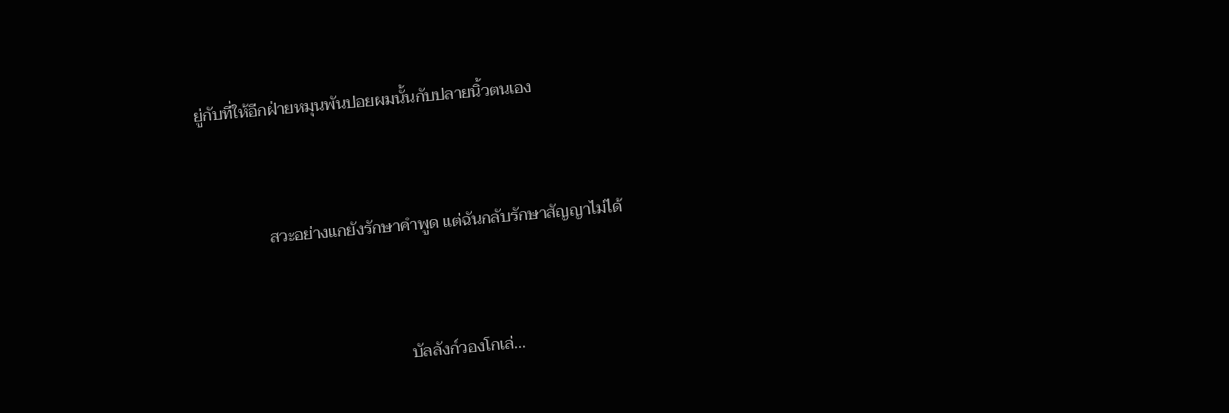ยู่กับที่ให้อีกฝ่ายหมุนพันปอยผมนั้นกับปลายนิ้วตนเอง



                สวะอย่างแกยังรักษาคำพูด แต่ฉันกลับรักษาสัญญาไม่ได้



                                                บัลลังก์วองโกเล่...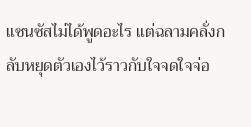แซนซัสไม่ได้พูดอะไร แต่ฉลามคลั่งกลับหยุดตัวเองไว้ราวกับใจจดใจจ่อ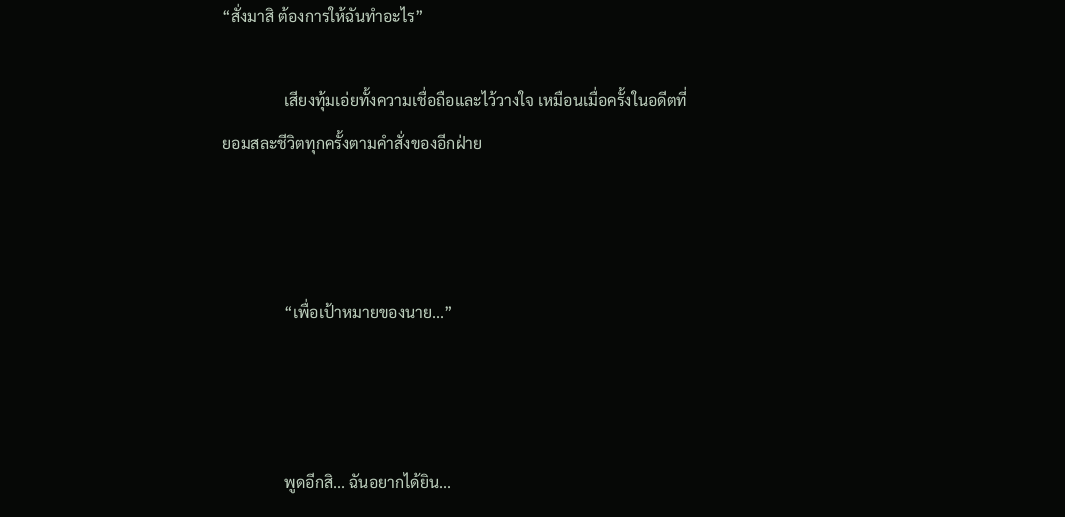“สั่งมาสิ ต้องการให้ฉันทำอะไร”

                เสียงทุ้มเอ่ยทั้งความเชื่อถือและไว้วางใจ เหมือนเมื่อครั้งในอดีตที่ยอมสละชีวิตทุกครั้งตามคำสั่งของอีกฝ่าย



                “เพื่อเป้าหมายของนาย...”



                พูดอีกสิ... ฉันอยากได้ยิน...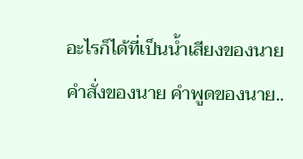อะไรก็ได้ที่เป็นน้ำเสียงของนาย คำสั่งของนาย คำพูดของนาย..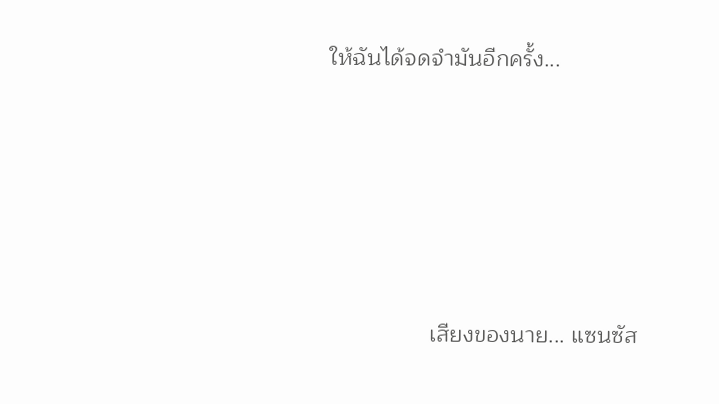ให้ฉันได้จดจำมันอีกครั้ง...





                เสียงของนาย... แซนซัส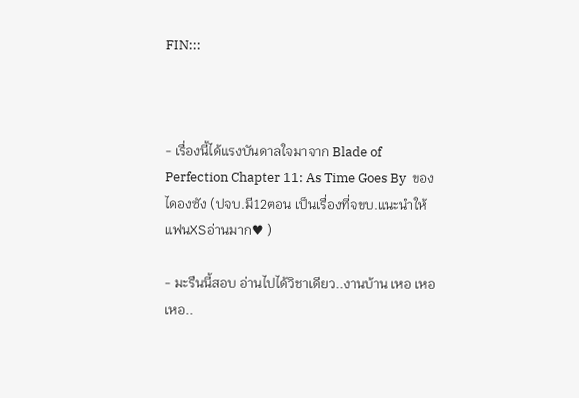FIN:::



- เรื่องนี้ได้แรงบันดาลใจมาจาก Blade of Perfection Chapter 11: As Time Goes By  ของไดองซัง (ปจบ.มี12ตอน เป็นเรื่องที่จขบ.แนะนำให้แฟนXSอ่านมาก♥ )

- มะรืนนี้สอบ อ่านไปได้วิชาเดียว..งานบ้าน เหอ เหอ เหอ..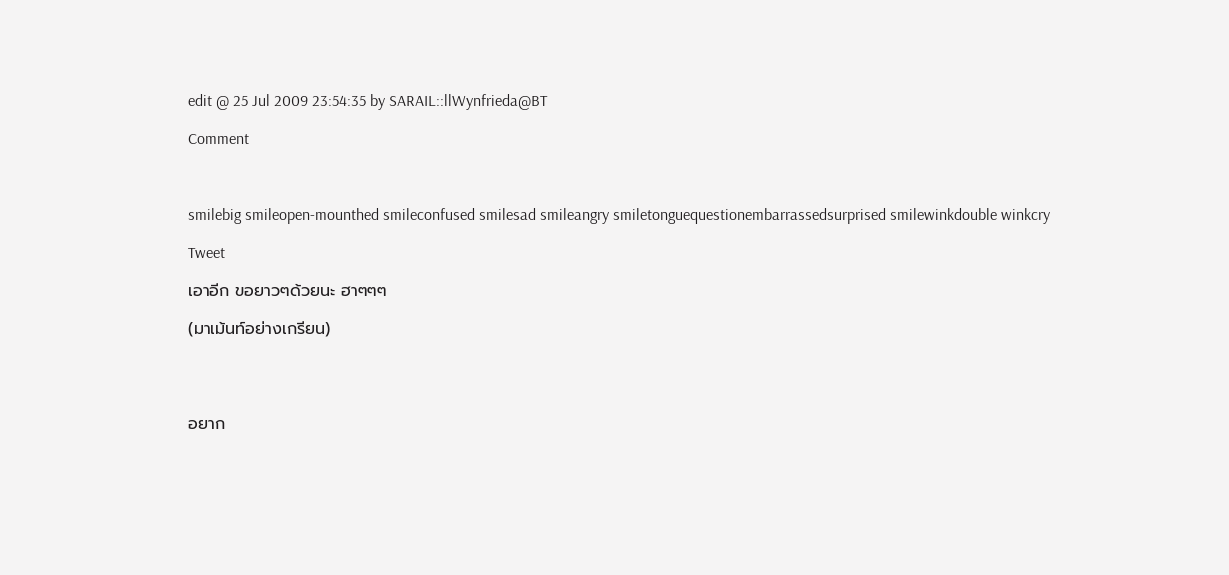edit @ 25 Jul 2009 23:54:35 by SARAIL::llWynfrieda@BT

Comment



smilebig smileopen-mounthed smileconfused smilesad smileangry smiletonguequestionembarrassedsurprised smilewinkdouble winkcry

Tweet

เอาอีก ขอยาวๆด้วยนะ ฮาๆๆๆ

(มาเม้นท์อย่างเกรียน)




อยาก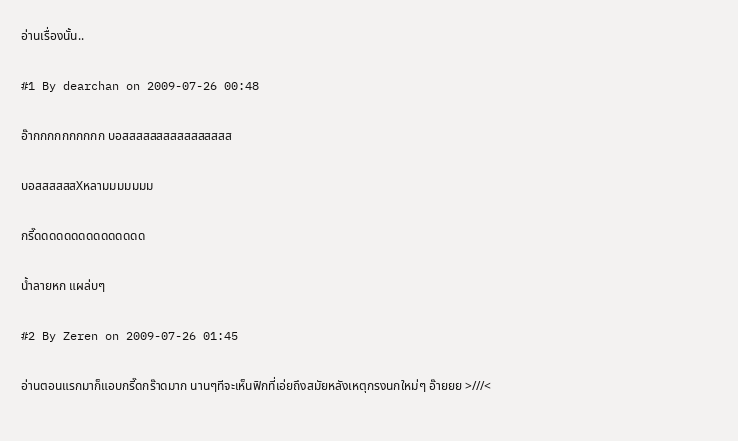อ่านเรื่องนั้น..

#1 By dearchan on 2009-07-26 00:48

อ๊ากกกกกกกกกก บอสสสสสสสสสสสสสสสส

บอสสสสสสXหลามมมมมมม

กรี๊ดดดดดดดดดดดดดดด

น้ำลายหก แผล่บๆ

#2 By Zeren on 2009-07-26 01:45

อ่านตอนแรกมาก็แอบกรี๊ดกร๊าดมาก นานๆทีจะเห็นฟิกที่เอ่ยถึงสมัยหลังเหตุกรงนกใหม่ๆ อ๊ายยย >///<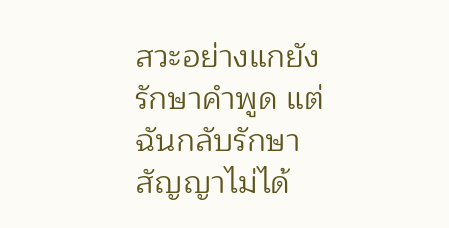สวะอย่างแกยังรักษาคำพูด แต่ฉันกลับรักษาสัญญาไม่ได้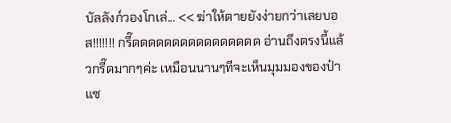บัลลังก์วองโกเล่... << ฆ่าให้ตายยังง่ายกว่าเลยบอส!!!!!!! กรี๊ดดดดดดดดดดดดดดดด อ่านถึงตรงนี้แล้วกรี๊ดมากๆค่ะ เหมือนนานๆทีจะเห็นมุมมองของป๋าแซ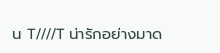น T////T น่ารักอย่างมาด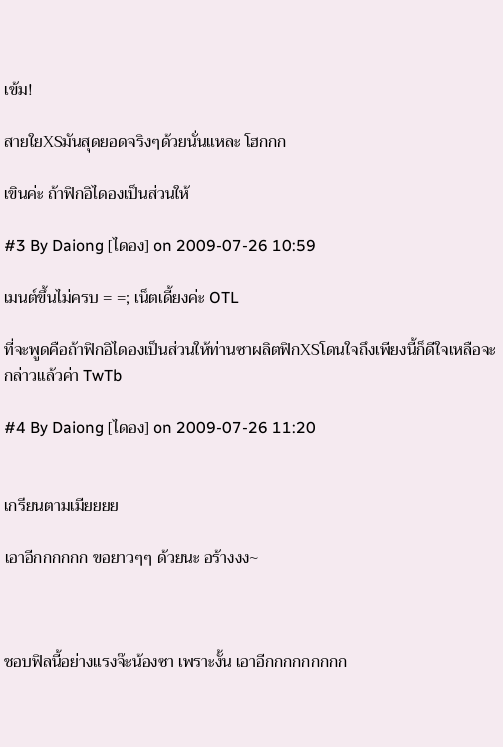เข้ม!

สายใยXSมันสุดยอดจริงๆด้วยนั่นแหละ โฮกกก

เขินค่ะ ถ้าฟิกอิไดองเป็นส่วนให้

#3 By Daiong [ไดอง] on 2009-07-26 10:59

เมนต์ขึ้นไม่ครบ = =; เน็ตเดี้ยงค่ะ OTL

ที่จะพูดคือถ้าฟิกอิไดองเป็นส่วนให้ท่านซาผลิตฟิกXSโดนใจถึงเพียงนี้ก็ดีใจเหลือจะกล่าวแล้วค่า TwTb

#4 By Daiong [ไดอง] on 2009-07-26 11:20


เกรียนตามเมียยยย

เอาอีกกกกกก ขอยาวๆๆ ด้วยนะ อร้างงง~



ชอบฟิลนี้อย่างแรงจ๊ะน้องซา เพราะงั้น เอาอีกกกกกกกกก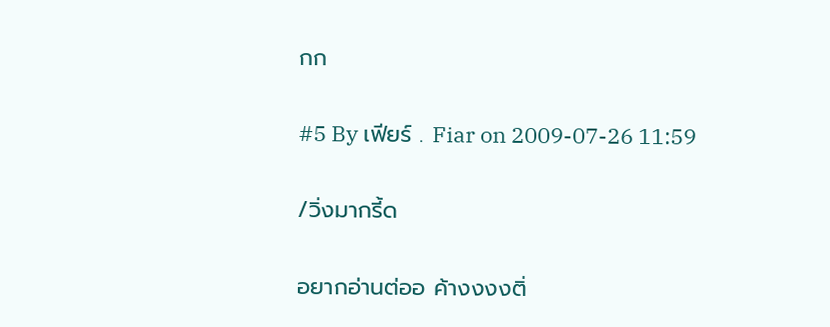กก

#5 By เฟียร์ . Fiar on 2009-07-26 11:59

/วิ่งมากรี้ด

อยากอ่านต่ออ ค้างงงงติ่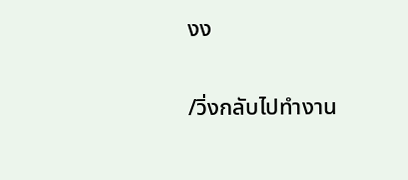งง

/วิ่งกลับไปทำงาน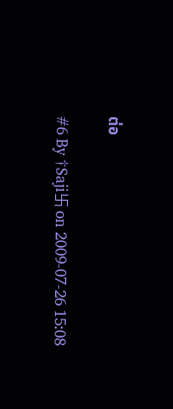ต่อ

#6 By †Saji卐 on 2009-07-26 15:08